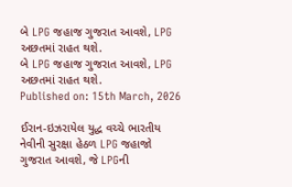બે LPG જહાજ ગુજરાત આવશે, LPG અછતમાં રાહત થશે.
બે LPG જહાજ ગુજરાત આવશે, LPG અછતમાં રાહત થશે.
Published on: 15th March, 2026

ઈરાન-ઇઝરાયેલ યુદ્ધ વચ્ચે ભારતીય નેવીની સુરક્ષા હેઠળ LPG જહાજો ગુજરાત આવશે, જે LPGની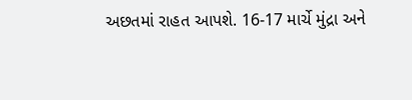અછતમાં રાહત આપશે. 16-17 માર્ચે મુંદ્રા અને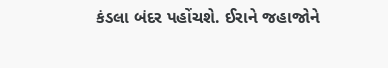કંડલા બંદર પહોંચશે. ઈરાને જહાજોને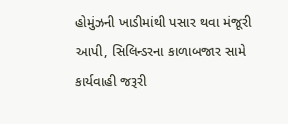હોમુંઝની ખાડીમાંથી પસાર થવા મંજૂરી આપી, સિલિન્ડરના કાળાબજાર સામે કાર્યવાહી જરૂરી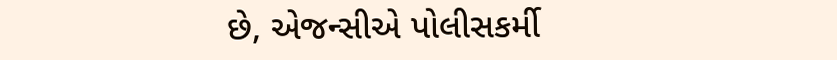છે, એજન્સીએ પોલીસકર્મી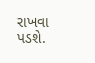રાખવા પડશે.